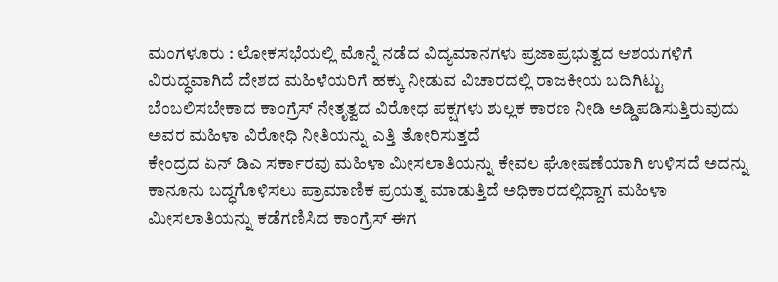ಮಂಗಳೂರು : ಲೋಕಸಭೆಯಲ್ಲಿ ಮೊನ್ನೆ ನಡೆದ ವಿದ್ಯಮಾನಗಳು ಪ್ರಜಾಪ್ರಭುತ್ವದ ಆಶಯಗಳಿಗೆ ವಿರುದ್ಧವಾಗಿದೆ ದೇಶದ ಮಹಿಳೆಯರಿಗೆ ಹಕ್ಕು ನೀಡುವ ವಿಚಾರದಲ್ಲಿ ರಾಜಕೀಯ ಬದಿಗಿಟ್ಟು ಬೆಂಬಲಿಸಬೇಕಾದ ಕಾಂಗ್ರೆಸ್ ನೇತೃತ್ವದ ವಿರೋಧ ಪಕ್ಷಗಳು ಶುಲ್ಲಕ ಕಾರಣ ನೀಡಿ ಅಡ್ಡಿಪಡಿಸುತ್ತಿರುವುದು ಅವರ ಮಹಿಳಾ ವಿರೋಧಿ ನೀತಿಯನ್ನು ಎತ್ತಿ ತೋರಿಸುತ್ತದೆ
ಕೇಂದ್ರದ ಏನ್ ಡಿಎ ಸರ್ಕಾರವು ಮಹಿಳಾ ಮೀಸಲಾತಿಯನ್ನು ಕೇವಲ ಘೋಷಣೆಯಾಗಿ ಉಳಿಸದೆ ಅದನ್ನು ಕಾನೂನು ಬದ್ಧಗೊಳಿಸಲು ಪ್ರಾಮಾಣಿಕ ಪ್ರಯತ್ನ ಮಾಡುತ್ತಿದೆ ಅಧಿಕಾರದಲ್ಲಿದ್ದಾಗ ಮಹಿಳಾ ಮೀಸಲಾತಿಯನ್ನು ಕಡೆಗಣಿಸಿದ ಕಾಂಗ್ರೆಸ್ ಈಗ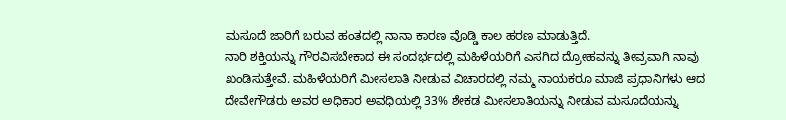ಮಸೂದೆ ಜಾರಿಗೆ ಬರುವ ಹಂತದಲ್ಲಿ ನಾನಾ ಕಾರಣ ವೊಡ್ಡಿ ಕಾಲ ಹರಣ ಮಾಡುತ್ತಿದೆ.
ನಾರಿ ಶಕ್ತಿಯನ್ನು ಗೌರವಿಸಬೇಕಾದ ಈ ಸಂದರ್ಭದಲ್ಲಿ ಮಹಿಳೆಯರಿಗೆ ಎಸಗಿದ ದ್ರೋಹವನ್ನು ತೀವ್ರವಾಗಿ ನಾವು ಖಂಡಿಸುತ್ತೇವೆ. ಮಹಿಳೆಯರಿಗೆ ಮೀಸಲಾತಿ ನೀಡುವ ವಿಚಾರದಲ್ಲಿ ನಮ್ಮ ನಾಯಕರೂ ಮಾಜಿ ಪ್ರಧಾನಿಗಳು ಆದ ದೇವೇಗೌಡರು ಅವರ ಅಧಿಕಾರ ಅವಧಿಯಲ್ಲಿ 33% ಶೇಕಡ ಮೀಸಲಾತಿಯನ್ನು ನೀಡುವ ಮಸೂದೆಯನ್ನು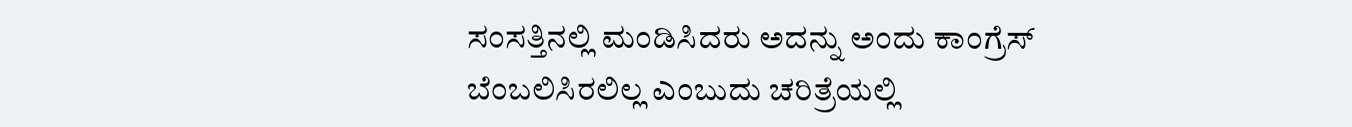ಸಂಸತ್ತಿನಲ್ಲಿ ಮಂಡಿಸಿದರು ಅದನ್ನು ಅಂದು ಕಾಂಗ್ರೆಸ್ ಬೆಂಬಲಿಸಿರಲಿಲ್ಲ ಎಂಬುದು ಚರಿತ್ರೆಯಲ್ಲಿ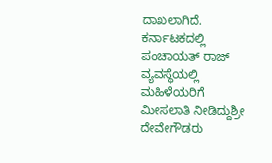ದಾಖಲಾಗಿದೆ. ಕರ್ನಾಟಕದಲ್ಲಿ ಪಂಚಾಯತ್ ರಾಜ್ ವ್ಯವಸ್ಥೆಯಲ್ಲಿ ಮಹಿಳೆಯರಿಗೆ ಮೀಸಲಾತಿ ನೀಡಿದ್ದುಶ್ರೀ ದೇವೇಗೌಡರು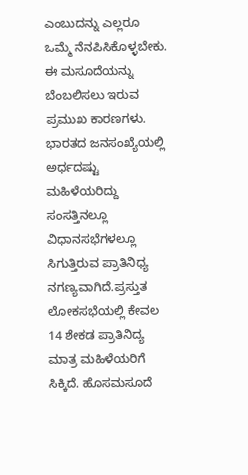ಎಂಬುದನ್ನು ಎಲ್ಲರೂ ಒಮ್ಮೆ ನೆನಪಿಸಿಕೊಳ್ಳಬೇಕು.
ಈ ಮಸೂದೆಯನ್ನು ಬೆಂಬಲಿಸಲು ಇರುವ ಪ್ರಮುಖ ಕಾರಣಗಳು.
ಭಾರತದ ಜನಸಂಖ್ಯೆಯಲ್ಲಿ ಅರ್ಧದಷ್ಟು ಮಹಿಳೆಯರಿದ್ದು ಸಂಸತ್ತಿನಲ್ಲೂ ವಿಧಾನಸಭೆಗಳಲ್ಲೂ ಸಿಗುತ್ತಿರುವ ಪ್ರಾತಿನಿಧ್ಯ ನಗಣ್ಯವಾಗಿದೆ.ಪ್ರಸ್ತುತ ಲೋಕಸಭೆಯಲ್ಲಿ ಕೇವಲ 14 ಶೇಕಡ ಪ್ರಾತಿನಿದ್ಯ ಮಾತ್ರ ಮಹಿಳೆಯರಿಗೆ ಸಿಕ್ಕಿದೆ. ಹೊಸಮಸೂದೆ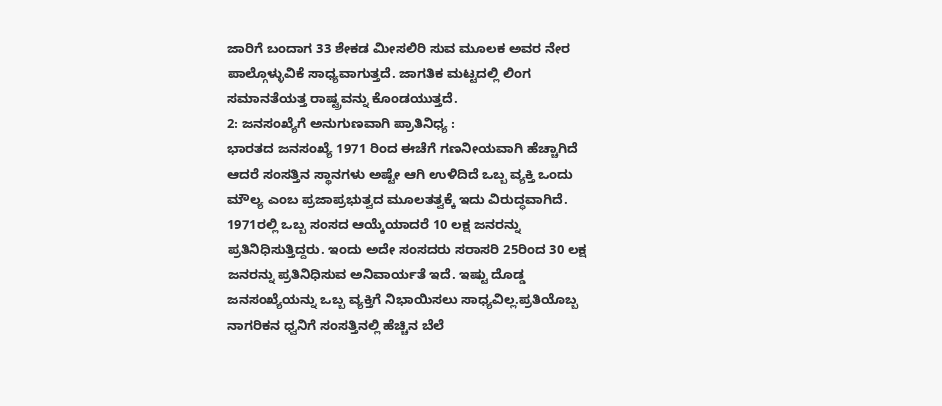ಜಾರಿಗೆ ಬಂದಾಗ 33 ಶೇಕಡ ಮೀಸಲಿರಿ ಸುವ ಮೂಲಕ ಅವರ ನೇರ ಪಾಲ್ಗೊಳ್ಳುವಿಕೆ ಸಾಧ್ಯವಾಗುತ್ತದೆ. ಜಾಗತಿಕ ಮಟ್ಟದಲ್ಲಿ ಲಿಂಗ ಸಮಾನತೆಯತ್ತ ರಾಷ್ಟ್ರವನ್ನು ಕೊಂಡಯುತ್ತದೆ.
2: ಜನಸಂಖ್ಯೆಗೆ ಅನುಗುಣವಾಗಿ ಪ್ರಾತಿನಿಧ್ಯ :
ಭಾರತದ ಜನಸಂಖ್ಯೆ 1971 ರಿಂದ ಈಚೆಗೆ ಗಣನೀಯವಾಗಿ ಹೆಚ್ಚಾಗಿದೆ ಆದರೆ ಸಂಸತ್ತಿನ ಸ್ಥಾನಗಳು ಅಷ್ಟೇ ಆಗಿ ಉಳಿದಿದೆ ಒಬ್ಬ ವ್ಯಕ್ತಿ ಒಂದು ಮೌಲ್ಯ ಎಂಬ ಪ್ರಜಾಪ್ರಭುತ್ವದ ಮೂಲತತ್ವಕ್ಕೆ ಇದು ವಿರುದ್ಧವಾಗಿದೆ. 1971ರಲ್ಲಿ ಒಬ್ಬ ಸಂಸದ ಆಯ್ಕೆಯಾದರೆ 10 ಲಕ್ಷ ಜನರನ್ನು ಪ್ರತಿನಿಧಿಸುತ್ತಿದ್ದರು. ಇಂದು ಅದೇ ಸಂಸದರು ಸರಾಸರಿ 25ರಿಂದ 30 ಲಕ್ಷ ಜನರನ್ನು ಪ್ರತಿನಿಧಿಸುವ ಅನಿವಾರ್ಯತೆ ಇದೆ. ಇಷ್ಟು ದೊಡ್ಡ ಜನಸಂಖ್ಯೆಯನ್ನು ಒಬ್ಬ ವ್ಯಕ್ತಿಗೆ ನಿಭಾಯಿಸಲು ಸಾಧ್ಯವಿಲ್ಲ.ಪ್ರತಿಯೊಬ್ಬ ನಾಗರಿಕನ ಧ್ವನಿಗೆ ಸಂಸತ್ತಿನಲ್ಲಿ ಹೆಚ್ಚಿನ ಬೆಲೆ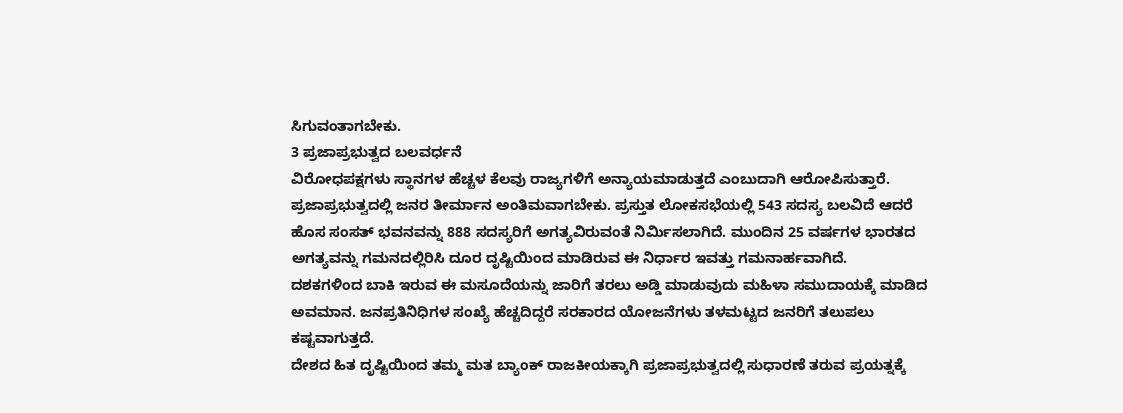ಸಿಗುವಂತಾಗಬೇಕು.
3 ಪ್ರಜಾಪ್ರಭುತ್ವದ ಬಲವರ್ಧನೆ
ವಿರೋಧಪಕ್ಷಗಳು ಸ್ಥಾನಗಳ ಹೆಚ್ಚಳ ಕೆಲವು ರಾಜ್ಯಗಳಿಗೆ ಅನ್ಯಾಯಮಾಡುತ್ತದೆ ಎಂಬುದಾಗಿ ಆರೋಪಿಸುತ್ತಾರೆ. ಪ್ರಜಾಪ್ರಭುತ್ವದಲ್ಲಿ ಜನರ ತೀರ್ಮಾನ ಅಂತಿಮವಾಗಬೇಕು. ಪ್ರಸ್ತುತ ಲೋಕಸಭೆಯಲ್ಲಿ 543 ಸದಸ್ಯ ಬಲವಿದೆ ಆದರೆ ಹೊಸ ಸಂಸತ್ ಭವನವನ್ನು 888 ಸದಸ್ಯರಿಗೆ ಅಗತ್ಯವಿರುವಂತೆ ನಿರ್ಮಿಸಲಾಗಿದೆ. ಮುಂದಿನ 25 ವರ್ಷಗಳ ಭಾರತದ ಅಗತ್ಯವನ್ನು ಗಮನದಲ್ಲಿರಿಸಿ ದೂರ ದೃಷ್ಟಿಯಿಂದ ಮಾಡಿರುವ ಈ ನಿರ್ಧಾರ ಇವತ್ತು ಗಮನಾರ್ಹವಾಗಿದೆ.
ದಶಕಗಳಿಂದ ಬಾಕಿ ಇರುವ ಈ ಮಸೂದೆಯನ್ನು ಜಾರಿಗೆ ತರಲು ಅಡ್ಡಿ ಮಾಡುವುದು ಮಹಿಳಾ ಸಮುದಾಯಕ್ಕೆ ಮಾಡಿದ ಅವಮಾನ. ಜನಪ್ರತಿನಿಧಿಗಳ ಸಂಖ್ಯೆ ಹೆಚ್ಚದಿದ್ದರೆ ಸರಕಾರದ ಯೋಜನೆಗಳು ತಳಮಟ್ಟದ ಜನರಿಗೆ ತಲುಪಲು ಕಷ್ಟವಾಗುತ್ತದೆ.
ದೇಶದ ಹಿತ ದೃಷ್ಟಿಯಿಂದ ತಮ್ಮ ಮತ ಬ್ಯಾಂಕ್ ರಾಜಕೀಯಕ್ಕಾಗಿ ಪ್ರಜಾಪ್ರಭುತ್ವದಲ್ಲಿ ಸುಧಾರಣೆ ತರುವ ಪ್ರಯತ್ನಕ್ಕೆ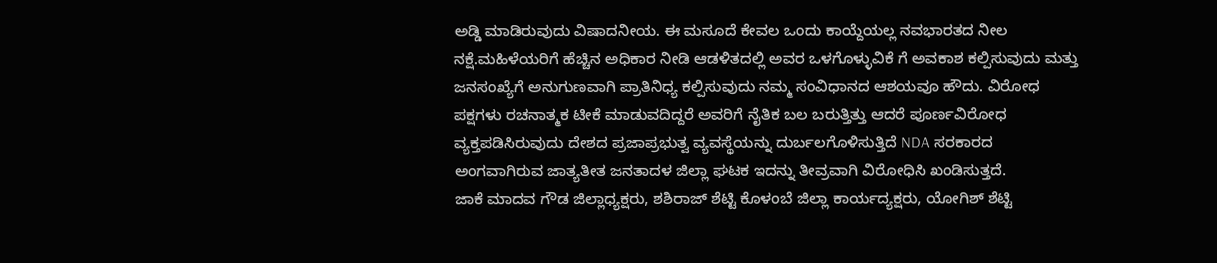ಅಡ್ಡಿ ಮಾಡಿರುವುದು ವಿಷಾದನೀಯ. ಈ ಮಸೂದೆ ಕೇವಲ ಒಂದು ಕಾಯ್ದೆಯಲ್ಲ ನವಭಾರತದ ನೀಲ ನಕ್ಷೆ.ಮಹಿಳೆಯರಿಗೆ ಹೆಚ್ಚಿನ ಅಧಿಕಾರ ನೀಡಿ ಆಡಳಿತದಲ್ಲಿ ಅವರ ಒಳಗೊಳ್ಳುವಿಕೆ ಗೆ ಅವಕಾಶ ಕಲ್ಪಿಸುವುದು ಮತ್ತು ಜನಸಂಖ್ಯೆಗೆ ಅನುಗುಣವಾಗಿ ಪ್ರಾತಿನಿಧ್ಯ ಕಲ್ಪಿಸುವುದು ನಮ್ಮ ಸಂವಿಧಾನದ ಆಶಯವೂ ಹೌದು. ವಿರೋಧ ಪಕ್ಷಗಳು ರಚನಾತ್ಮಕ ಟೀಕೆ ಮಾಡುವದಿದ್ದರೆ ಅವರಿಗೆ ನೈತಿಕ ಬಲ ಬರುತ್ತಿತ್ತು ಆದರೆ ಪೂರ್ಣವಿರೋಧ ವ್ಯಕ್ತಪಡಿಸಿರುವುದು ದೇಶದ ಪ್ರಜಾಪ್ರಭುತ್ವ ವ್ಯವಸ್ಥೆಯನ್ನು ದುರ್ಬಲಗೊಳಿಸುತ್ತಿದೆ NDA ಸರಕಾರದ ಅಂಗವಾಗಿರುವ ಜಾತ್ಯತೀತ ಜನತಾದಳ ಜಿಲ್ಲಾ ಘಟಕ ಇದನ್ನು ತೀವ್ರವಾಗಿ ವಿರೋಧಿಸಿ ಖಂಡಿಸುತ್ತದೆ.
ಜಾಕೆ ಮಾದವ ಗೌಡ ಜಿಲ್ಲಾಧ್ಯಕ್ಷರು, ಶಶಿರಾಜ್ ಶೆಟ್ಟಿ ಕೊಳಂಬೆ ಜಿಲ್ಲಾ ಕಾರ್ಯದ್ಯಕ್ಷರು, ಯೋಗಿಶ್ ಶೆಟ್ಟಿ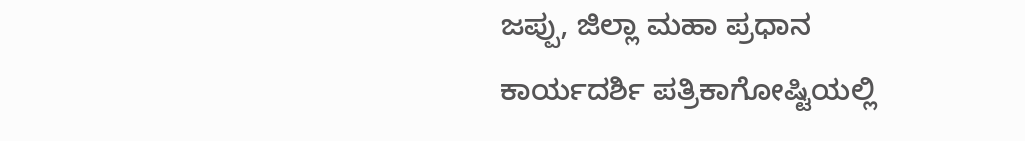ಜಪ್ಪು, ಜಿಲ್ಲಾ ಮಹಾ ಪ್ರಧಾನ ಕಾರ್ಯದರ್ಶಿ ಪತ್ರಿಕಾಗೋಷ್ಟಿಯಲ್ಲಿ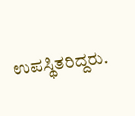ಉಪಸ್ಥಿತರಿದ್ದರು.